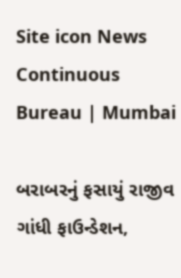Site icon News Continuous Bureau | Mumbai

બરાબરનું ફસાયું રાજીવ ગાંધી ફાઉન્ડેશન,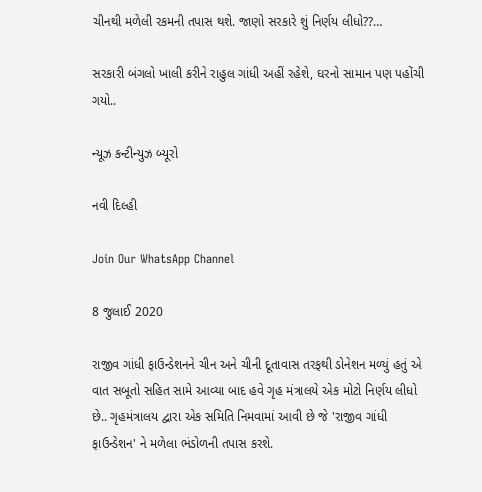ચીનથી મળેલી રકમની તપાસ થશે. જાણો સરકારે શું નિર્ણય લીધો??…

સરકારી બંગલો ખાલી કરીને રાહુલ ગાંધી અહીં રહેશે, ઘરનો સામાન પણ પહોંચી ગયો..

ન્યૂઝ કન્ટીન્યુઝ બ્યૂરો

નવી દિલ્હી

Join Our WhatsApp Channel

8 જુલાઈ 2020

રાજીવ ગાંધી ફાઉન્ડેશનને ચીન અને ચીની દૂતાવાસ તરફથી ડોનેશન મળ્યું હતું એ વાત સબૂતો સહિત સામે આવ્યા બાદ હવે ગૃહ મંત્રાલયે એક મોટો નિર્ણય લીધો છે.. ગૃહમંત્રાલય દ્વારા એક સમિતિ નિમવામાં આવી છે જે 'રાજીવ ગાંધી ફાઉન્ડેશન' ને મળેલા ભંડોળની તપાસ કરશે.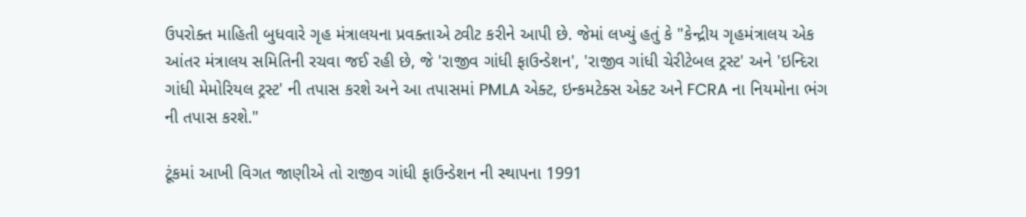ઉપરોક્ત માહિતી બુધવારે ગૃહ મંત્રાલયના પ્રવક્તાએ ટ્વીટ કરીને આપી છે. જેમાં લખ્યું હતું કે "કેન્દ્રીય ગૃહમંત્રાલય એક આંતર મંત્રાલય સમિતિની રચવા જઈ રહી છે, જે 'રાજીવ ગાંધી ફાઉન્ડેશન', 'રાજીવ ગાંધી ચેરીટેબલ ટ્રસ્ટ' અને 'ઇન્દિરા ગાંધી મેમોરિયલ ટ્રસ્ટ' ની તપાસ કરશે અને આ તપાસમાં PMLA એક્ટ, ઇન્કમટેક્સ એક્ટ અને FCRA ના નિયમોના ભંગ ની તપાસ કરશે."

ટૂંકમાં આખી વિગત જાણીએ તો રાજીવ ગાંધી ફાઉન્ડેશન ની સ્થાપના 1991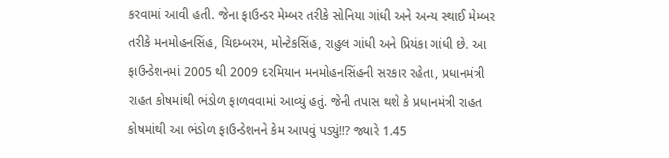કરવામાં આવી હતી. જેના ફાઉન્ડર મેમ્બર તરીકે સોનિયા ગાંધી અને અન્ય સ્થાઈ મેમ્બર તરીકે મનમોહનસિંહ, ચિદમ્બરમ, મોન્ટેકસિંહ, રાહુલ ગાંધી અને પ્રિયંકા ગાંધી છે. આ ફાઉન્ડેશનમાં 2005 થી 2009 દરમિયાન મનમોહનસિંહની સરકાર રહેતા, પ્રધાનમંત્રી રાહત કોષમાંથી ભંડોળ ફાળવવામાં આવ્યું હતું. જેની તપાસ થશે કે પ્રધાનમંત્રી રાહત કોષમાંથી આ ભંડોળ ફાઉન્ડેશનને કેમ આપવું પડ્યું!!? જ્યારે 1.45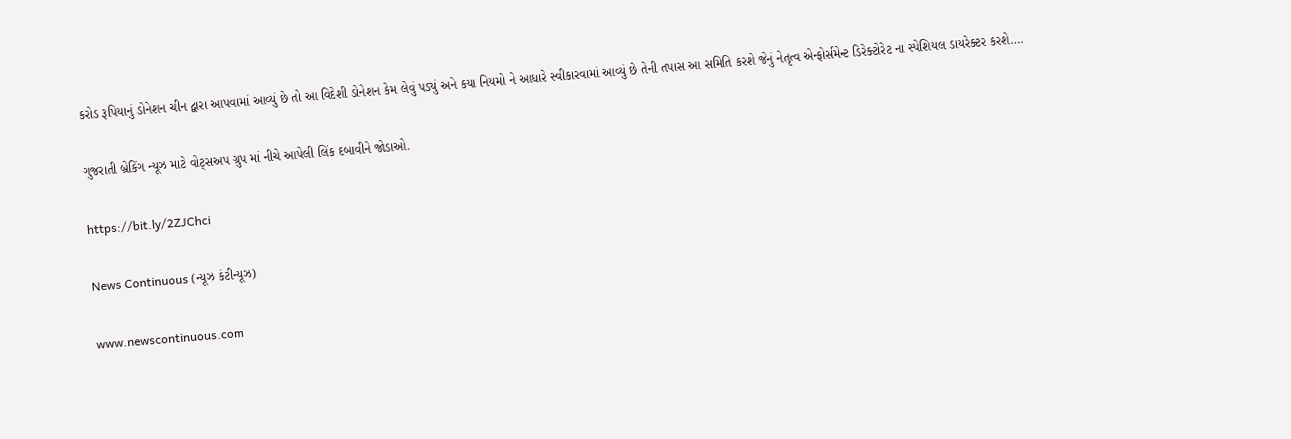કરોડ રૂપિયાનું ડોનેશન ચીન દ્વારા આપવામાં આવ્યું છે તો આ વિદેશી ડોનેશન કેમ લેવું પડ્યું અને કયા નિયમો ને આધારે સ્વીકારવામાં આવ્યું છે તેની તપાસ આ સમિતિ કરશે જેનું નેતૃત્વ એન્ફોર્સમેન્ટ ડિરેક્ટોરેટ ના સ્પેશિયલ ડાયરેક્ટર કરશે….

ગુજરાતી બ્રેકિંગ ન્યૂઝ માટે વોટ્સઅપ ગ્રુપ માં નીચે આપેલી લિંક દબાવીને જોડાઓ.

https://bit.ly/2ZJChci

News Continuous (ન્યૂઝ કંટીન્યૂઝ)

www.newscontinuous.com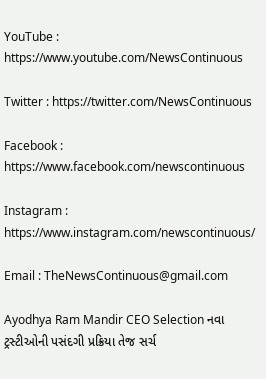YouTube : https://www.youtube.com/NewsContinuous

Twitter : https://twitter.com/NewsContinuous

Facebook : https://www.facebook.com/newscontinuous

Instagram : https://www.instagram.com/newscontinuous/

Email : TheNewsContinuous@gmail.com

Ayodhya Ram Mandir CEO Selection નવા ટ્રસ્ટીઓની પસંદગી પ્રક્રિયા તેજ સર્ચ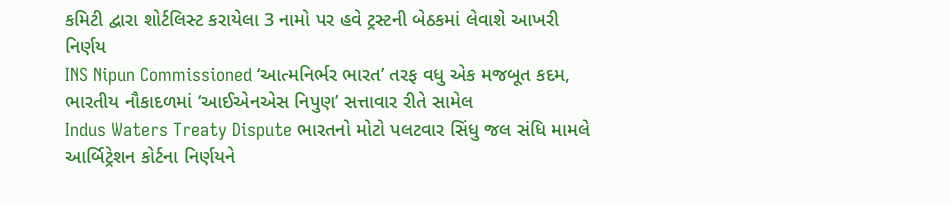કમિટી દ્વારા શોર્ટલિસ્ટ કરાયેલા 3 નામો પર હવે ટ્રસ્ટની બેઠકમાં લેવાશે આખરી નિર્ણય
INS Nipun Commissioned ‘આત્મનિર્ભર ભારત’ તરફ વધુ એક મજબૂત કદમ, ભારતીય નૌકાદળમાં ‘આઈએનએસ નિપુણ’ સત્તાવાર રીતે સામેલ
Indus Waters Treaty Dispute ભારતનો મોટો પલટવાર સિંધુ જલ સંધિ મામલે આર્બિટ્રેશન કોર્ટના નિર્ણયને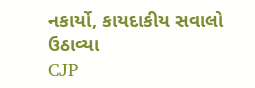નકાર્યો, કાયદાકીય સવાલો ઉઠાવ્યા
CJP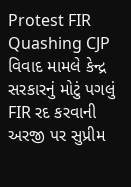Protest FIR Quashing CJP વિવાદ મામલે કેન્દ્ર સરકારનું મોટું પગલું FIR રદ કરવાની અરજી પર સુપ્રીમ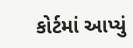કોર્ટમાં આપ્યું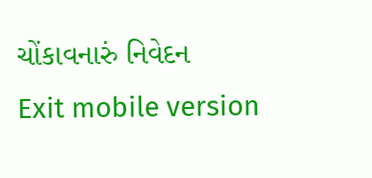ચોંકાવનારું નિવેદન
Exit mobile version